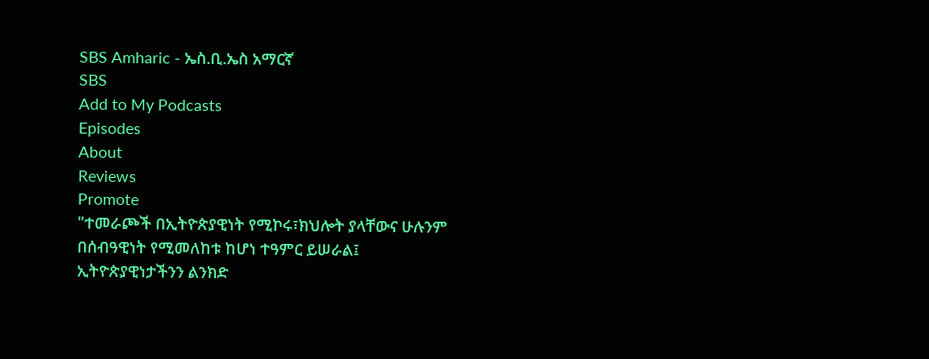SBS Amharic - ኤስ.ቢ.ኤስ አማርኛ
SBS
Add to My Podcasts
Episodes
About
Reviews
Promote
"ተመራጮች በኢትዮጵያዊነት የሚኮሩ፣ክህሎት ያላቸውና ሁሉንም በሰብዓዊነት የሚመለከቱ ከሆነ ተዓምር ይሠራል፤ ኢትዮጵያዊነታችንን ልንክድ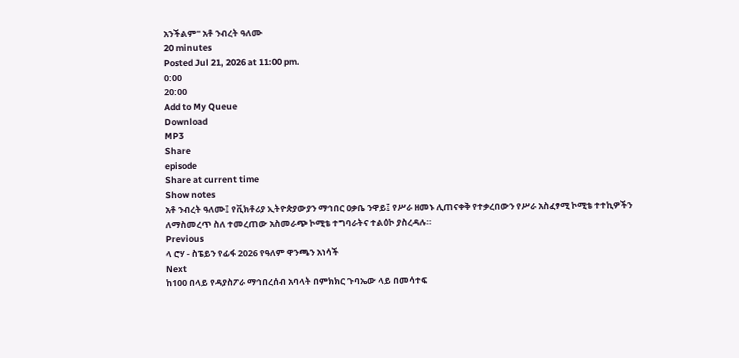አንችልም" አቶ ንብረት ዓለሙ
20 minutes
Posted Jul 21, 2026 at 11:00 pm.
0:00
20:00
Add to My Queue
Download
MP3
Share
episode
Share at current time
Show notes
አቶ ንብረት ዓለሙ፤ የቪክቶሪያ ኢትዮጵያውያን ማኅበር ዐቃቤ ንዋይ፤ የሥራ ዘመኑ ሊጠናቀቅ የተቃረበውን የሥራ አስፈፃሚ ኮሚቴ ተተኪዎችን ለማስመረጥ ስለ ተመረጠው አስመራጭ ኮሚቴ ተግባራትና ተልዕኮ ያስረዳሉ።
Previous
ላ ሮሃ - ስፔይን የፊፋ 2026 የዓለም ዋንጫን አነሳች
Next
ከ100 በላይ የዳያስፖራ ማኅበረሰብ አባላት በምክክር ጉባኤው ላይ በመሳተፍ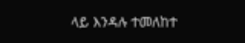ላይ እንዳሉ ተመለከተ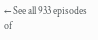← See all 933 episodes of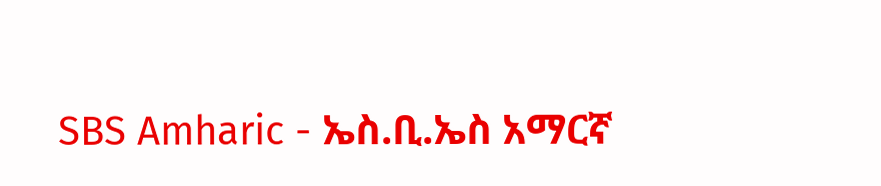SBS Amharic - ኤስ.ቢ.ኤስ አማርኛ